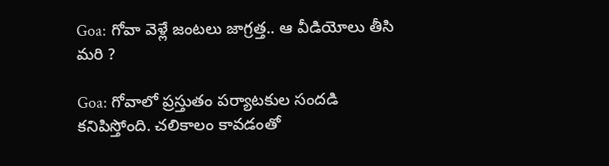Goa: గోవా వెళ్లే జంటలు జాగ్రత్త.. ఆ వీడియోలు తీసి మరి ?

Goa: గోవాలో ప్రస్తుతం పర్యాటకుల సందడి కనిపిస్తోంది. చలికాలం కావడంతో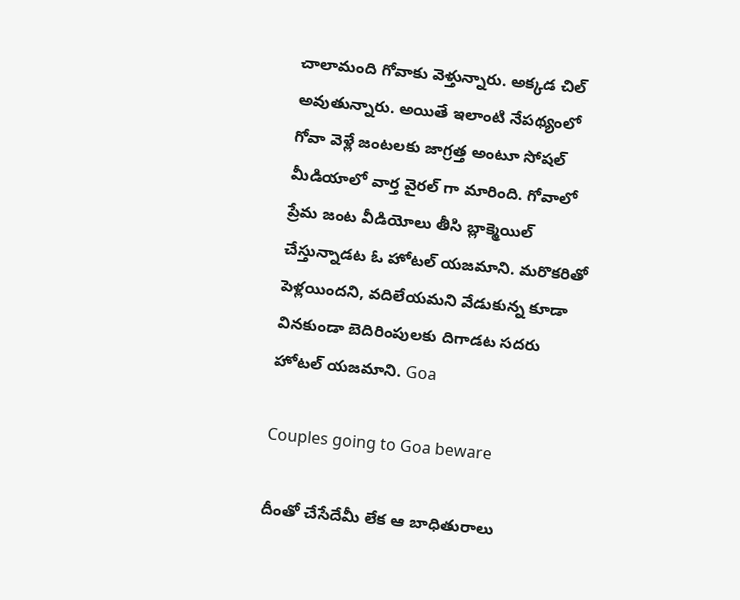చాలామంది గోవాకు వెళ్తున్నారు. అక్కడ చిల్ అవుతున్నారు. అయితే ఇలాంటి నేపథ్యంలో గోవా వెళ్లే జంటలకు జాగ్రత్త అంటూ సోషల్ మీడియాలో వార్త వైరల్ గా మారింది. గోవాలో ప్రేమ జంట వీడియోలు తీసి బ్లాక్మెయిల్ చేస్తున్నాడట ఓ హోటల్ యజమాని. మరొకరితో పెళ్లయిందని, వదిలేయమని వేడుకున్న కూడా వినకుండా బెదిరింపులకు దిగాడట సదరు హోటల్ యజమాని. Goa

Couples going to Goa beware

దీంతో చేసేదేమీ లేక ఆ బాధితురాలు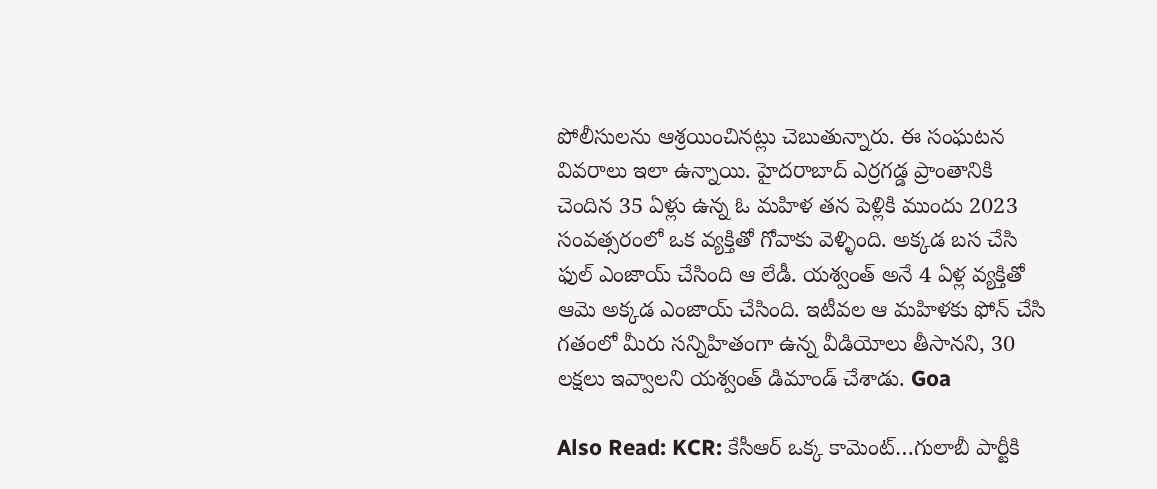పోలీసులను ఆశ్రయించినట్లు చెబుతున్నారు. ఈ సంఘటన వివరాలు ఇలా ఉన్నాయి. హైదరాబాద్ ఎర్రగడ్డ ప్రాంతానికి చెందిన 35 ఏళ్లు ఉన్న ఓ మహిళ తన పెళ్లికి ముందు 2023 సంవత్సరంలో ఒక వ్యక్తితో గోవాకు వెళ్ళింది. అక్కడ బస చేసి ఫుల్ ఎంజాయ్ చేసింది ఆ లేడీ. యశ్వంత్ అనే 4 ఏళ్ల వ్యక్తితో ఆమె అక్కడ ఎంజాయ్ చేసింది. ఇటీవల ఆ మహిళకు ఫోన్ చేసి గతంలో మీరు సన్నిహితంగా ఉన్న వీడియోలు తీసానని, 30 లక్షలు ఇవ్వాలని యశ్వంత్ డిమాండ్ చేశాడు. Goa

Also Read: KCR: కేసీఆర్ ఒక్క కామెంట్…గులాబీ పార్టీకి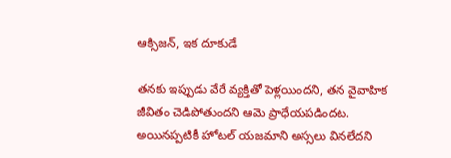ఆక్సిజ‌న్‌, ఇక దూకుడే

తనకు ఇప్పుడు వేరే వ్యక్తితో పెళ్లయిందని, తన వైవాహిక జీవితం చెడిపోతుందని ఆమె ప్రాధేయపడిందట. అయినప్పటికీ హోటల్ యజమాని అస్సలు వినలేదని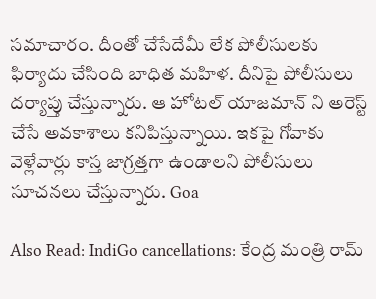సమాచారం. దీంతో చేసేదేమీ లేక పోలీసులకు ఫిర్యాదు చేసింది బాధిత మహిళ. దీనిపై పోలీసులు దర్యాప్తు చేస్తున్నారు. ఆ హోటల్ యాజమాన్ ని అరెస్ట్ చేసే అవకాశాలు కనిపిస్తున్నాయి. ఇకపై గోవాకు వెళ్లేవార్లు కాస్త జాగ్రత్తగా ఉండాలని పోలీసులు సూచనలు చేస్తున్నారు. Goa

Also Read: IndiGo cancellations: కేంద్ర మంత్రి రామ్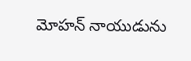మోహన్ నాయుడును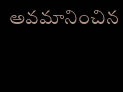అవ‌మానించిన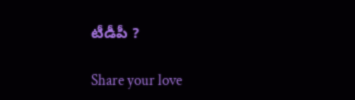టీడీపీ ?

Share your love